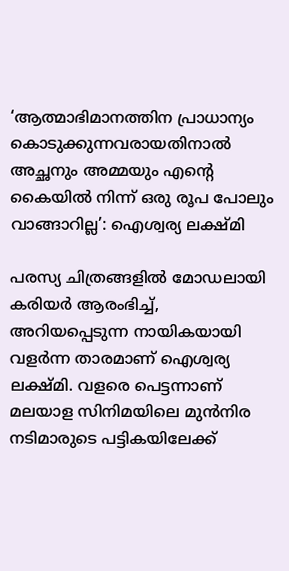‘ആത്മാഭിമാനത്തിന പ്രാധാന്യം കൊടുക്കുന്നവരായതിനാൽ അച്ഛനും അമ്മയും എന്‍റെ കൈയിൽ നിന്ന് ഒരു രൂപ പോലും വാങ്ങാറില്ല’: ഐശ്വര്യ ലക്ഷ്മി

പരസ്യ ചിത്രങ്ങളിൽ മോഡലായി കരിയർ ആരംഭിച്ച്, അറിയപ്പെടുന്ന നായികയായി വളർന്ന താരമാണ് ഐശ്വര്യ ലക്ഷ്മി. വളരെ പെട്ടന്നാണ് മലയാള സിനിമയിലെ മുൻനിര നടിമാരുടെ പട്ടികയിലേക്ക്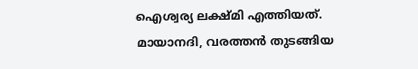ഐശ്വര്യ ലക്ഷ്മി എത്തിയത്. മായാനദി, വരത്തൻ തുടങ്ങിയ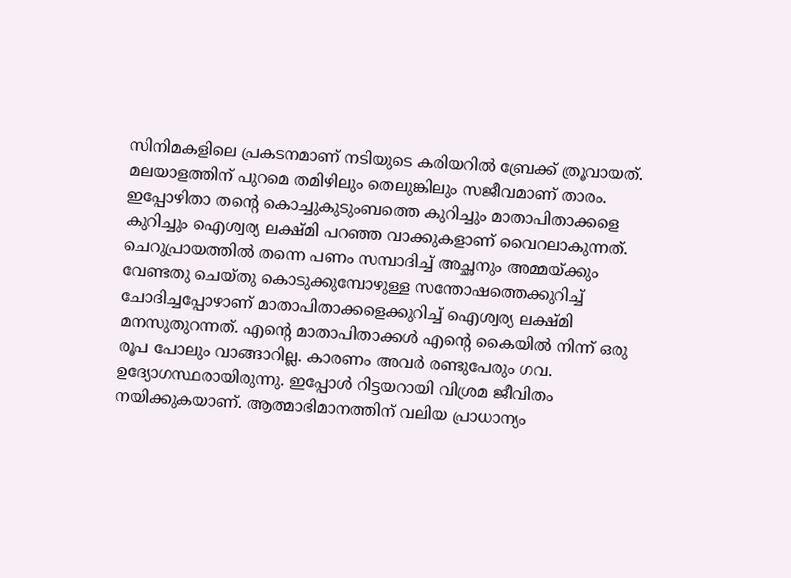സിനിമകളിലെ പ്രകടനമാണ് നടിയുടെ കരിയറിൽ ബ്രേക്ക് ത്രൂവായത്. മലയാളത്തിന് പുറമെ തമിഴിലും തെലുങ്കിലും സജീവമാണ് താരം. ഇപ്പോഴിതാ തന്‍റെ കൊച്ചുകുടുംബത്തെ കുറിച്ചും മാതാപിതാക്കളെ കുറിച്ചും ഐശ്വര്യ ലക്ഷ്മി പറഞ്ഞ വാക്കുകളാണ് വൈറലാകുന്നത്. ചെറുപ്രായത്തിൽ തന്നെ പണം സമ്പാദിച്ച് അച്ഛനും അമ്മയ്ക്കും വേണ്ടതു ചെയ്തു കൊടുക്കുമ്പോഴുള്ള സന്തോഷത്തെക്കുറിച്ച് ചോദിച്ചപ്പോഴാണ് മാതാപിതാക്കളെക്കുറിച്ച് ഐശ്വര്യ ലക്ഷ്മി മനസുതുറന്നത്. എന്‍റെ മാതാപിതാക്കൾ എന്‍റെ കൈയിൽ നിന്ന് ഒരു രൂപ പോലും വാങ്ങാറില്ല. കാരണം അവർ രണ്ടുപേരും ഗവ. ഉദ്യോഗസ്ഥരായിരുന്നു. ഇപ്പോൾ റിട്ടയറായി വിശ്രമ ജീവിതം നയിക്കുകയാണ്. ആത്മാഭിമാനത്തിന് വലിയ പ്രാധാന്യം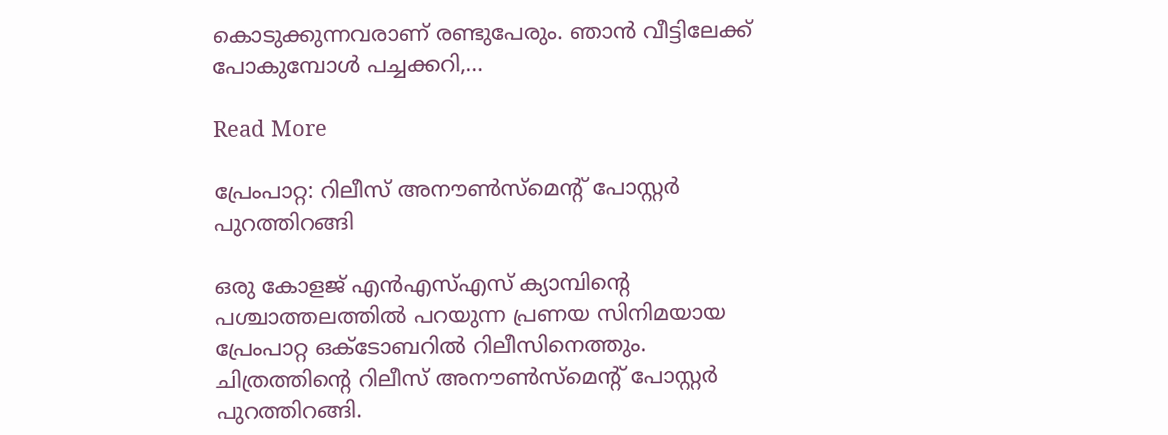കൊടുക്കുന്നവരാണ് രണ്ടുപേരും. ഞാൻ വീട്ടിലേക്ക് പോകുമ്പോൾ പച്ചക്കറി,…

Read More

പ്രേംപാറ്റ: റിലീസ് അനൗൺസ്മെന്‍റ് പോസ്റ്റർ പുറത്തിറങ്ങി

ഒരു കോളജ് എൻഎസ്എസ് ക്യാമ്പിന്‍റെ പശ്ചാത്തലത്തിൽ പറയുന്ന പ്രണയ സിനിമയായ പ്രേംപാറ്റ ഒക്ടോബറിൽ റിലീസിനെത്തും. ചിത്രത്തിന്‍റെ റിലീസ് അനൗൺസ്മെന്‍റ് പോസ്റ്റർ പുറത്തിറങ്ങി.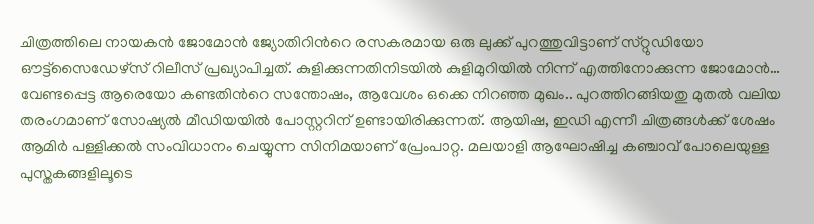ചിത്രത്തിലെ നായകൻ ജോമോൻ ജ്യോതിറിന്‍റെ രസകരമായ ഒരു ലുക്ക് പുറത്തുവിട്ടാണ് സ്‌റ്റുഡിയോ ഔട്ട്സൈഡേഴ്‌സ് റിലീസ് പ്രഖ്യാപിച്ചത്. കുളിക്കുന്നതിനിടയിൽ കുളിമുറിയിൽ നിന്ന് എത്തിനോക്കുന്ന ജോമോൻ… വേണ്ടപ്പെട്ട ആരെയോ കണ്ടതിന്‍റെ സന്തോഷം, ആവേശം ഒക്കെ നിറഞ്ഞ മുഖം.. പുറത്തിറങ്ങിയതു മുതൽ വലിയ തരംഗമാണ് സോഷ്യൽ മീഡിയയിൽ പോസ്റ്ററിന് ഉണ്ടായിരിക്കുന്നത്. ആയിഷ, ഇഡി എന്നീ ചിത്രങ്ങൾക്ക് ശേഷം ആമിർ പള്ളിക്കൽ സംവിധാനം ചെയ്യുന്ന സിനിമയാണ് പ്രേംപാറ്റ. മലയാളി ആഘോഷിച്ച കഞ്ചാവ് പോലെയുള്ള പുസ്തകങ്ങളിലൂടെ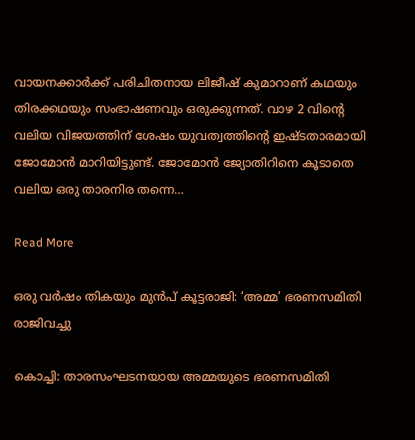വായനക്കാർക്ക് പരിചിതനായ ലിജീഷ് കുമാറാണ് കഥയും തിരക്കഥയും സംഭാഷണവും ഒരുക്കുന്നത്. വാഴ 2 വിന്‍റെ വലിയ വിജയത്തിന് ശേഷം യുവത്വത്തിന്‍റെ ഇഷ്ടതാരമായി ജോമോൻ മാറിയിട്ടുണ്ട്. ജോമോൻ ജ്യോതിറിനെ കൂടാതെ വലിയ ഒരു താരനിര തന്നെ…

Read More

ഒരു വർഷം തികയും മുൻപ് കൂട്ടരാജി: ‘അമ്മ’ ഭരണസമിതി രാജിവച്ചു

കൊച്ചി: താരസംഘടനയായ അമ്മയുടെ ഭരണസമിതി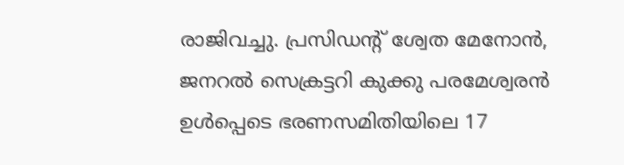രാജിവച്ചു. പ്രസിഡന്‍റ് ശ്വേത മേനോൻ, ജനറൽ സെക്രട്ടറി കുക്കു പരമേശ്വരൻ ഉൾപ്പെടെ ഭരണസമിതിയിലെ 17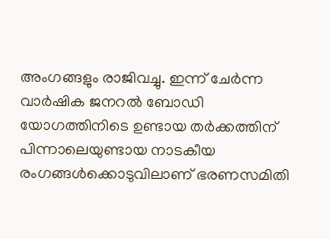അംഗങ്ങളും രാജിവച്ചു. ഇന്ന് ചേര്‍ന്ന വാർഷിക ജനറൽ ബോഡി യോഗത്തിനിടെ ഉണ്ടായ തർക്കത്തിന് പിന്നാലെയുണ്ടായ നാടകീയ രംഗങ്ങൾക്കൊടുവിലാണ് ഭരണസമിതി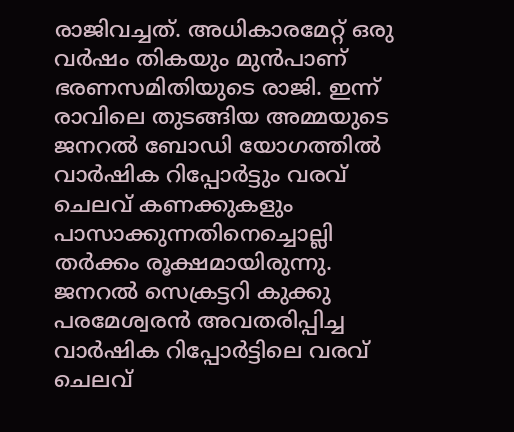രാജിവച്ചത്. അധികാരമേറ്റ് ഒരു വർഷം തികയും മുൻപാണ് ഭരണസമിതിയുടെ രാജി. ഇന്ന് രാവിലെ തുടങ്ങിയ അമ്മയുടെ ജനറൽ ബോഡി യോഗത്തിൽ വാർഷിക റിപ്പോർട്ടും വരവ് ചെലവ് കണക്കുകളും പാസാക്കുന്നതിനെച്ചൊല്ലി തർക്കം രൂക്ഷമായിരുന്നു. ജനറൽ സെക്രട്ടറി കുക്കു പരമേശ്വരൻ അവതരിപ്പിച്ച വാർഷിക റിപ്പോർട്ടിലെ വരവ് ചെലവ്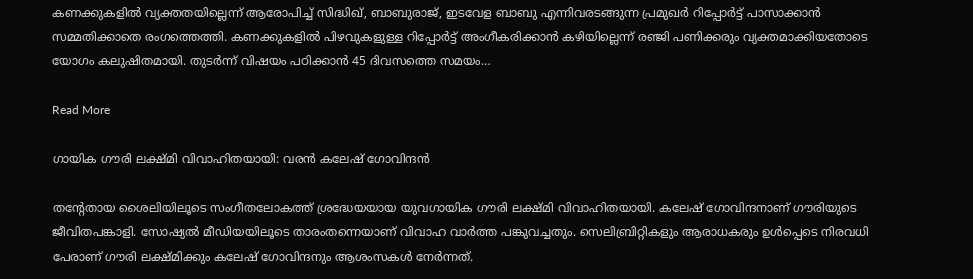കണക്കുകളിൽ വ്യക്തതയില്ലെന്ന് ആരോപിച്ച് സിദ്ധിഖ്, ബാബുരാജ്, ഇടവേള ബാബു എന്നിവരടങ്ങുന്ന പ്രമുഖർ റിപ്പോർട്ട് പാസാക്കാൻ സമ്മതിക്കാതെ രംഗത്തെത്തി. കണക്കുകളിൽ പിഴവുകളുള്ള റിപ്പോർട്ട് അംഗീകരിക്കാൻ കഴിയില്ലെന്ന് രഞ്ജി പണിക്കരും വ്യക്തമാക്കിയതോടെ യോഗം കലുഷിതമായി. തുടർന്ന് വിഷയം പഠിക്കാൻ 45 ദിവസത്തെ സമയം…

Read More

ഗായിക ഗൗരി ലക്ഷ്മി വിവാഹിതയായി: വരൻ കലേഷ് ഗോവിന്ദൻ

തന്‍റേതായ ശൈലിയിലൂടെ സംഗീതലോകത്ത് ശ്രദ്ധേയയായ യുവഗായിക ഗൗരി ലക്ഷ്മി വിവാഹിതയായി. കലേഷ് ഗോവിന്ദനാണ് ഗൗരിയുടെ ജീവിതപങ്കാളി. സോഷ്യൽ മീഡിയയിലൂടെ താരംതന്നെയാണ് വിവാഹ വാർത്ത പങ്കുവച്ചതും. സെലിബ്രിറ്റികളും ആരാധകരും ഉൾപ്പെടെ നിരവധി പേരാണ് ഗൗരി ലക്ഷ്മിക്കും കലേഷ് ഗോവിന്ദനും ആശംസകൾ നേർന്നത്.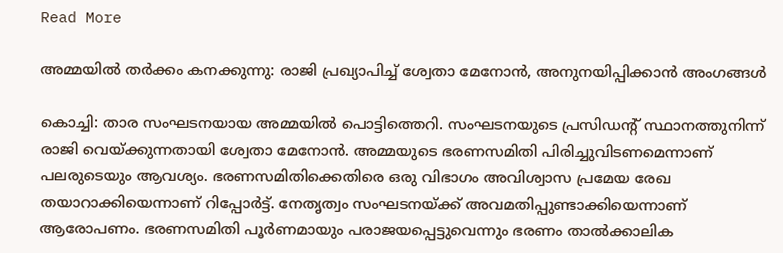Read More

അമ്മയിൽ തർക്കം കനക്കുന്നു: രാജി പ്രഖ്യാപിച്ച് ശ്വേതാ മേനോൻ, അനുനയിപ്പിക്കാൻ അംഗങ്ങൾ

കൊച്ചി: താര സംഘടനയായ അമ്മയിൽ പൊട്ടിത്തെറി. സംഘടനയുടെ പ്രസിഡന്റ് സ്ഥാനത്തുനിന്ന് രാജി വെയ്ക്കുന്നതായി ശ്വേതാ മേനോൻ. അമ്മയുടെ ഭരണസമിതി പിരിച്ചുവിടണമെന്നാണ് പലരുടെയും ആവശ്യം. ഭരണസമിതിക്കെതിരെ ഒരു വിഭാഗം അവിശ്വാസ പ്രമേയ രേഖ തയാറാക്കിയെന്നാണ് റിപ്പോർട്ട്. നേതൃത്വം സംഘടനയ്ക്ക് അവമതിപ്പുണ്ടാക്കിയെന്നാണ് ആരോപണം. ഭരണസമിതി പൂർണമായും പരാജയപ്പെട്ടുവെന്നും ഭരണം താൽക്കാലിക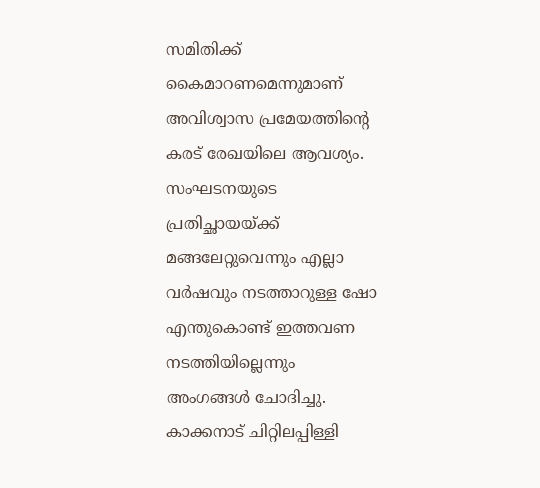സമിതിക്ക് കൈമാറണമെന്നുമാണ് അവിശ്വാസ പ്രമേയത്തിന്‍റെ കരട് രേഖയിലെ ആവശ്യം. സംഘടനയുടെ പ്രതിച്ഛായയ്ക്ക് മങ്ങലേറ്റുവെന്നും എല്ലാ വർഷവും നടത്താറുള്ള ഷോ എന്തുകൊണ്ട് ഇത്തവണ നടത്തിയില്ലെന്നും അംഗങ്ങൾ ചോദിച്ചു. കാക്കനാട് ചിറ്റിലപ്പിള്ളി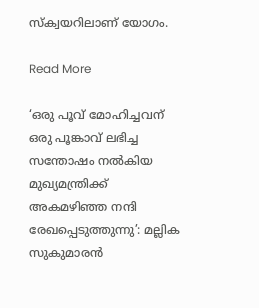സ്‌ക്വയറിലാണ് യോഗം.

Read More

‘ഒരു പൂവ് മോഹിച്ചവന് ഒരു പൂങ്കാവ് ലഭിച്ച സന്തോഷം നൽകിയ മുഖ്യമന്ത്രിക്ക് അകമഴിഞ്ഞ നന്ദി രേഖപ്പെടുത്തുന്നു’: മല്ലിക സുകുമാരൻ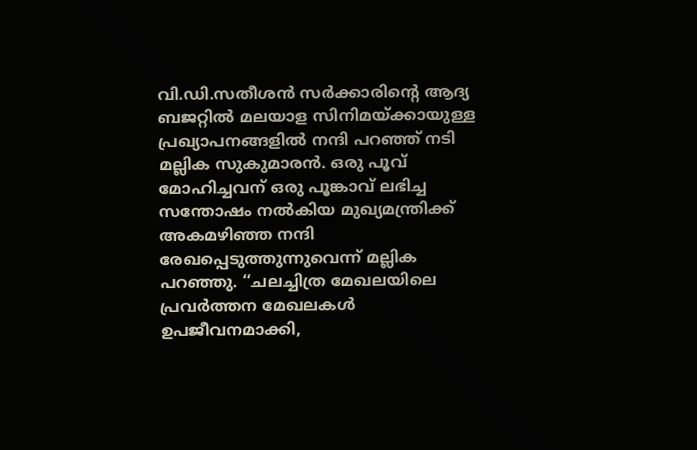വി.ഡി.സതീശൻ സർക്കാരിന്‍റെ ആദ്യ ബജറ്റിൽ മലയാള സിനിമയ്ക്കായുള്ള പ്രഖ്യാപനങ്ങളിൽ നന്ദി പറഞ്ഞ് നടി മല്ലിക സുകുമാരൻ. ഒരു പൂവ് മോഹിച്ചവന് ഒരു പൂങ്കാവ് ലഭിച്ച സന്തോഷം നൽകിയ മുഖ്യമന്ത്രിക്ക് അകമഴിഞ്ഞ നന്ദി രേഖപ്പെടുത്തുന്നുവെന്ന് മല്ലിക പറഞ്ഞു. ‘‘ചലച്ചിത്ര മേഖലയിലെ പ്രവർത്തന മേഖലകൾ ഉപജീവനമാക്കി,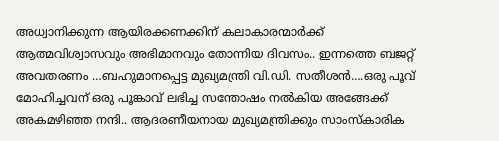അധ്വാനിക്കുന്ന ആയിരക്കണക്കിന് കലാകാരന്മാർക്ക് ആത്മവിശ്വാസവും അഭിമാനവും തോന്നിയ ദിവസം.. ഇന്നത്തെ ബജറ്റ് അവതരണം …ബഹുമാനപ്പെട്ട മുഖ്യമന്ത്രി വി.ഡി. സതീശൻ….ഒരു പൂവ് മോഹിച്ചവന് ഒരു പൂങ്കാവ് ലഭിച്ച സന്തോഷം നൽകിയ അങ്ങേക്ക് അകമഴിഞ്ഞ നന്ദി.. ആദരണീയനായ മുഖ്യമന്ത്രിക്കും സാംസ്കാരിക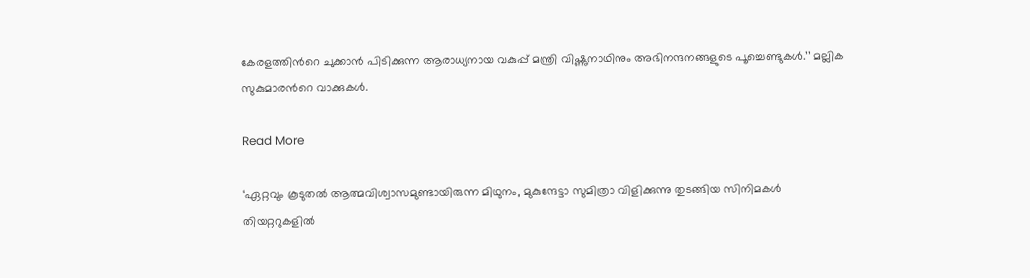കേരളത്തിന്‍റെ ചുക്കാൻ പിടിക്കുന്ന ആരാധ്യനായ വകുപ്പ് മന്ത്രി വിഷ്ണുനാഥിനും അഭിനന്ദനങ്ങളുടെ പൂച്ചെണ്ടുകൾ.’’ മല്ലിക സുകുമാരന്‍റെ വാക്കുകൾ.

Read More

‘ഏറ്റവും കൂടുതൽ ആത്മവിശ്വാസമുണ്ടായിരുന്ന മിഥുനം, മുകുന്ദേട്ടാ സുമിത്രാ വിളിക്കുന്നു തുടങ്ങിയ സിനിമകൾ തിയറ്ററുകളിൽ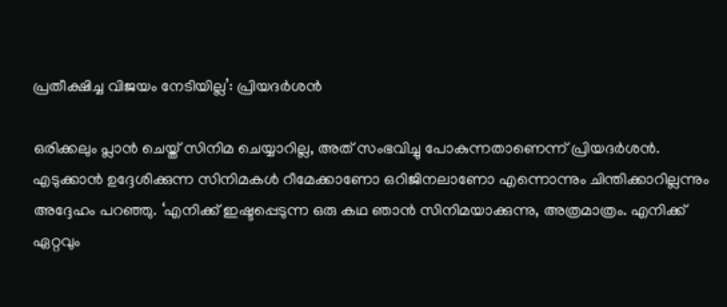പ്രതീക്ഷിച്ച വിജയം നേടിയില്ല’: പ്രിയദർശൻ

ഒരിക്കലും പ്ലാൻ ചെയ്ത് സിനിമ ചെയ്യാറില്ല, അത് സംഭവിച്ചു പോകുന്നതാണെന്ന് പ്രിയദർശൻ. എടുക്കാൻ ഉദ്ദേശിക്കുന്ന സിനിമകൾ റീമേക്കാണോ ഒറിജിനലാണോ എന്നൊന്നും ചിന്തിക്കാറില്ലന്നും അദ്ദേഹം പറഞ്ഞു. ‘എനിക്ക് ഇഷ്ടപ്പെടുന്ന ഒരു കഥ ഞാൻ സിനിമയാക്കുന്നു, അത്രമാത്രം. എനിക്ക് ഏറ്റവും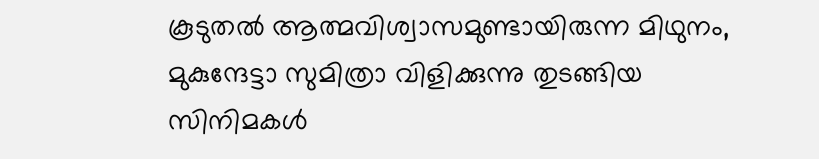കൂടുതൽ ആത്മവിശ്വാസമുണ്ടായിരുന്ന മിഥുനം, മുകുന്ദേട്ടാ സുമിത്രാ വിളിക്കുന്നു തുടങ്ങിയ സിനിമകൾ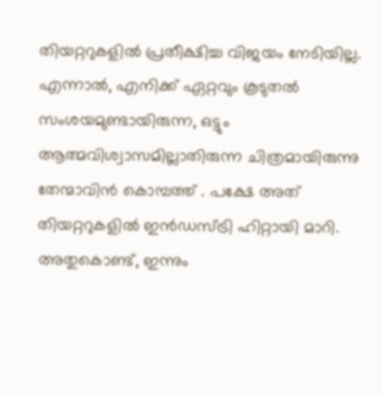തിയറ്ററുകളിൽ പ്രതീക്ഷിച്ച വിജയം നേടിയില്ല. എന്നാൽ, എനിക്ക് ഏറ്റവും കൂടുതൽ സംശയമുണ്ടായിരുന്ന, ഒട്ടും ആത്മവിശ്വാസമില്ലാതിരുന്ന ചിത്രമായിരുന്നു തേന്മാവിൻ കൊമ്പത്ത് . പക്ഷേ അത് തിയറ്ററുകളിൽ ഇൻഡസ്ട്രി ഹിറ്റായി മാറി. അതുകൊണ്ട്, ഇന്നും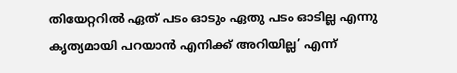തിയേറ്ററിൽ ഏത് പടം ഓടും ഏതു പടം ഓടില്ല എന്നു കൃത്യമായി പറയാൻ എനിക്ക് അറിയില്ല’ എന്ന്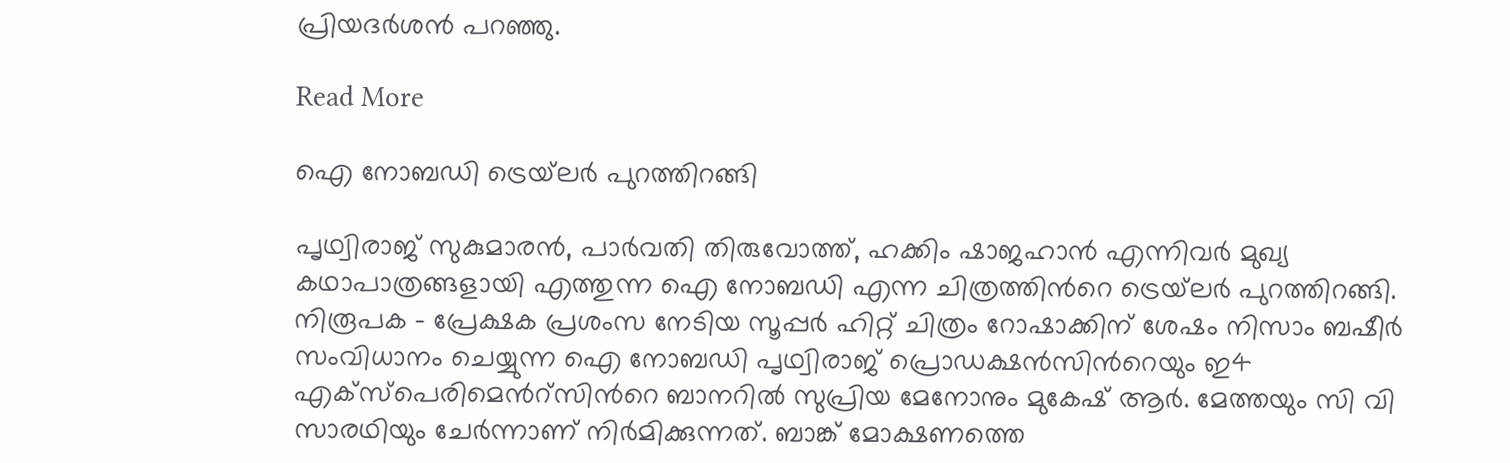പ്രിയദർശൻ പറഞ്ഞു.

Read More

ഐ നോബഡി ട്രെയ്‌ലർ പുറത്തിറങ്ങി

പൃഥ്വിരാജ് സുകുമാരൻ, പാർവതി തിരുവോത്ത്, ഹക്കിം ഷാജഹാൻ എന്നിവർ മുഖ്യ കഥാപാത്രങ്ങളായി എത്തുന്ന ഐ നോബഡി എന്ന ചിത്രത്തിന്‍റെ ട്രെയ്‌ലർ പുറത്തിറങ്ങി. നിരൂപക – പ്രേക്ഷക പ്രശംസ നേടിയ സൂപ്പർ ഹിറ്റ് ചിത്രം റോഷാക്കിന് ശേഷം നിസാം ബഷീർ സംവിധാനം ചെയ്യുന്ന ഐ നോബഡി പൃഥ്വിരാജ് പ്രൊഡക്ഷൻസിന്‍റെയും ഇ4 എക്സ്പെരിമെന്‍റ്സിന്‍റെ ബാനറിൽ സുപ്രിയ മേനോനും മുകേഷ് ആർ. മേത്തയും സി വി സാരഥിയും ചേർന്നാണ് നിർമിക്കുന്നത്. ബാങ്ക് മോക്ഷണത്തെ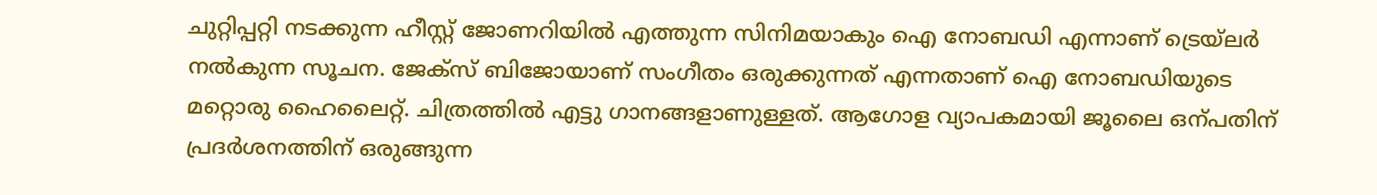ചുറ്റിപ്പറ്റി നടക്കുന്ന ഹീസ്റ്റ് ജോണറിയിൽ എത്തുന്ന സിനിമയാകും ഐ നോബഡി എന്നാണ് ട്രെയ്‌ലർ നൽകുന്ന സൂചന. ജേക്സ് ബിജോയാണ് സംഗീതം ഒരുക്കുന്നത് എന്നതാണ് ഐ നോബഡിയുടെ മറ്റൊരു ഹൈലൈറ്റ്. ചിത്രത്തിൽ എട്ടു ഗാനങ്ങളാണുള്ളത്. ആഗോള വ്യാപകമായി ജൂലൈ ഒന്പതിന് പ്രദർശനത്തിന് ഒരുങ്ങുന്ന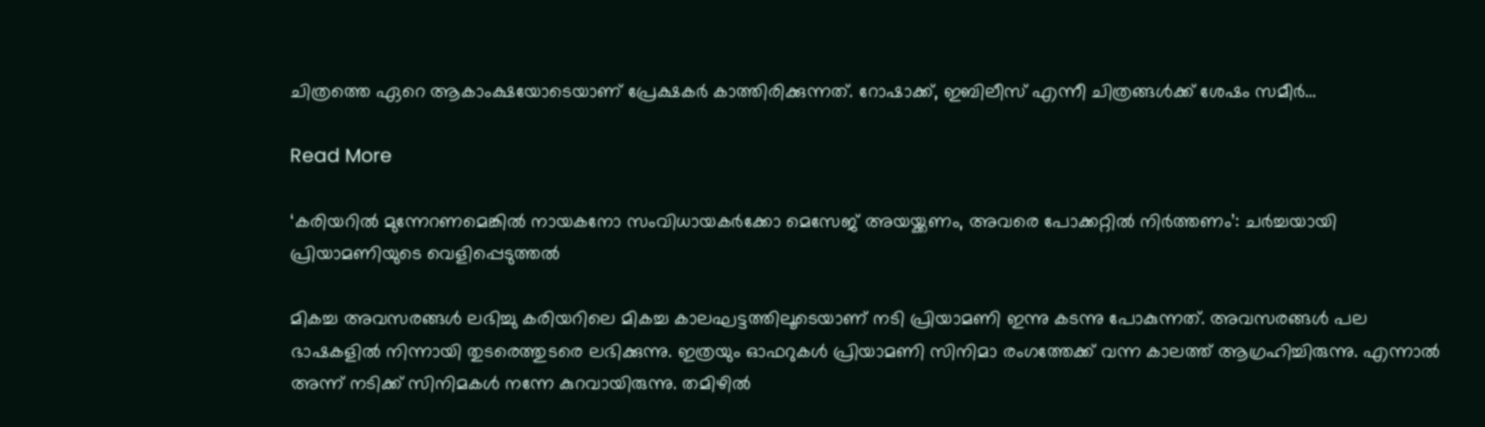ചിത്രത്തെ ഏറെ ആകാംക്ഷയോടെയാണ് പ്രേക്ഷകർ കാത്തിരിക്കുന്നത്. റോഷാക്ക്, ഇബിലീസ് എന്നീ ചിത്രങ്ങൾക്ക് ശേഷം സമീര്‍…

Read More

‘കരിയറിൽ മുന്നേറണമെങ്കിൽ നായകനോ സംവിധായകർക്കോ മെസേജ് അയയ്ക്കണം, അവരെ പോക്കറ്റിൽ നിർത്തണം’: ചർച്ചയായി പ്രിയാമണിയുടെ വെളിപ്പെടുത്തൽ

മികച്ച അവസരങ്ങൾ ലഭിച്ചു കരിയറിലെ മികച്ച കാലഘട്ടത്തിലൂടെയാണ് നടി പ്രിയാമണി ഇന്നു കടന്നു പോകുന്നത്. അവസരങ്ങൾ പല ഭാഷകളിൽ നിന്നായി തുടരെത്തുടരെ ലഭിക്കുന്നു. ഇത്രയും ഓഫറുകൾ പ്രിയാമണി സിനിമാ രംഗത്തേക്ക് വന്ന കാലത്ത് ആഗ്രഹിച്ചിരുന്നു. എന്നാൽ അന്ന് നടിക്ക് സിനിമകൾ നന്നേ കുറവായിരുന്നു. തമിഴിൽ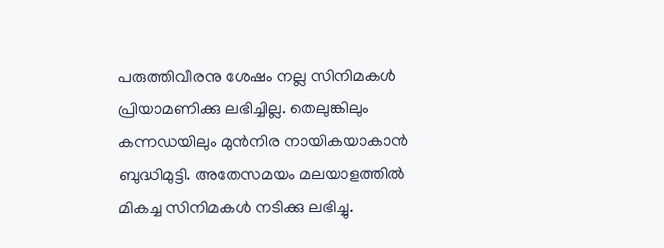പരുത്തിവീരനു ശേഷം നല്ല സിനിമകൾ പ്രിയാമണിക്കു ലഭിച്ചില്ല. തെലുങ്കിലും കന്നഡയിലും മുൻനിര നായികയാകാൻ ബുദ്ധിമുട്ടി. അതേസമയം മലയാളത്തിൽ മികച്ച സിനിമകൾ നടിക്കു ലഭിച്ചു.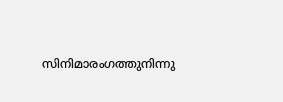സിനിമാരംഗത്തുനിന്നു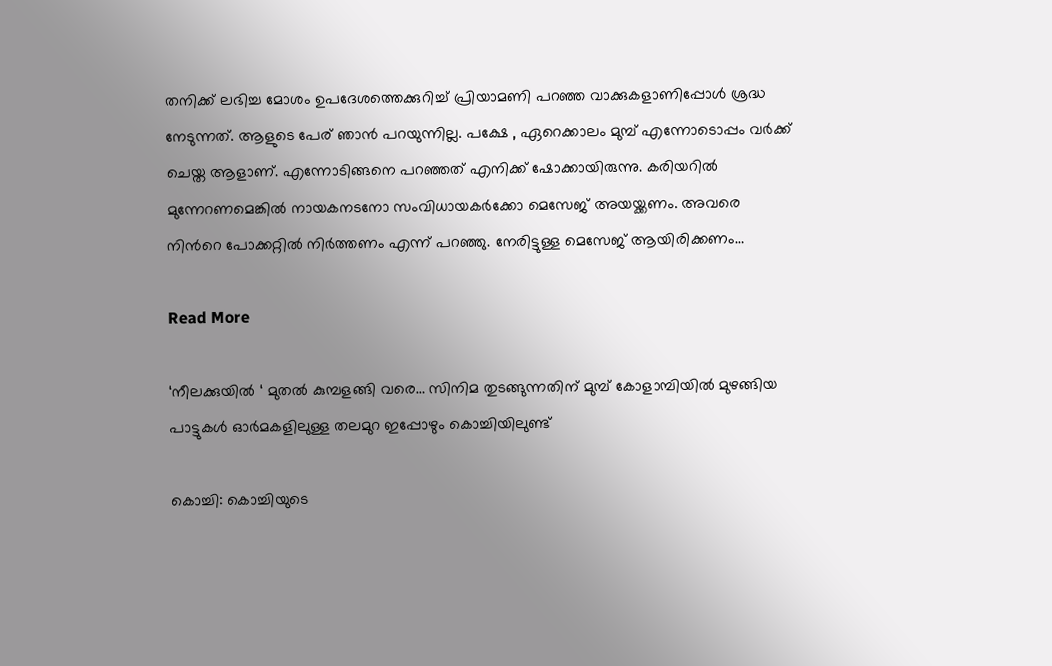തനിക്ക് ലഭിച്ച മോശം ഉപദേശത്തെക്കുറിച്ച് പ്രിയാമണി പറഞ്ഞ വാക്കുകളാണിപ്പോൾ ശ്രദ്ധ നേടുന്നത്. ആളുടെ പേര് ഞാൻ പറയുന്നില്ല. പക്ഷേ , ഏറെക്കാലം മുമ്പ് എന്നോടൊപ്പം വർക്ക് ചെയ്ത ആളാണ്. എന്നോടിങ്ങനെ പറഞ്ഞത് എനിക്ക് ഷോക്കായിരുന്നു. കരിയറിൽ മുന്നേറണമെങ്കിൽ നായകനടനോ സംവിധായകർക്കോ മെസേജ് അയയ്ക്കണം. അവരെ നിന്‍റെ പോക്കറ്റിൽ നിർത്തണം എന്ന് പറഞ്ഞു. നേരിട്ടുള്ള മെസേജ് ആയിരിക്കണം…

Read More

‘നീലക്കുയില്‍ ‘ മുതല്‍ കുമ്പളങ്ങി വരെ… സിനിമ തുടങ്ങുന്നതിന് മുമ്പ് കോളാമ്പിയില്‍ മുഴങ്ങിയ പാട്ടുകള്‍ ഓര്‍മകളിലുള്ള തലമുറ ഇപ്പോഴും കൊച്ചിയിലുണ്ട്

കൊച്ചി: കൊച്ചിയുടെ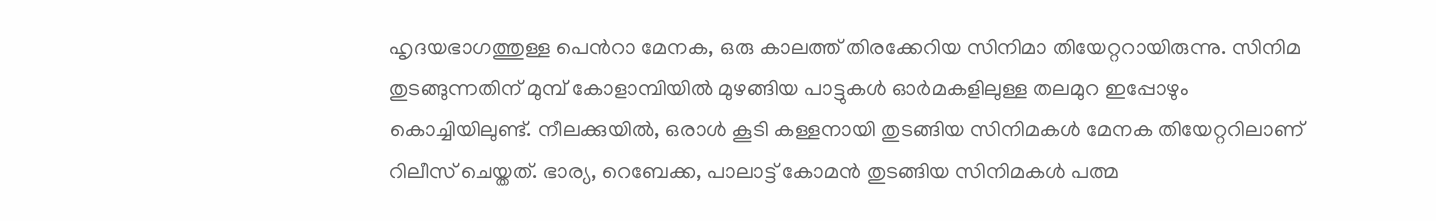ഹൃദയഭാഗത്തുള്ള പെന്‍റാ മേനക, ഒരു കാലത്ത് തിരക്കേറിയ സിനിമാ തിയേറ്ററായിരുന്നു. സിനിമ തുടങ്ങുന്നതിന് മുമ്പ് കോളാമ്പിയില്‍ മുഴങ്ങിയ പാട്ടുകള്‍ ഓര്‍മകളിലുള്ള തലമുറ ഇപ്പോഴും കൊച്ചിയിലുണ്ട്. നീലക്കുയില്‍, ഒരാള്‍ കൂടി കള്ളനായി തുടങ്ങിയ സിനിമകള്‍ മേനക തിയേറ്ററിലാണ് റിലീസ് ചെയ്തത്. ഭാര്യ, റെബേക്ക, പാലാട്ട് കോമന്‍ തുടങ്ങിയ സിനിമകള്‍ പത്മ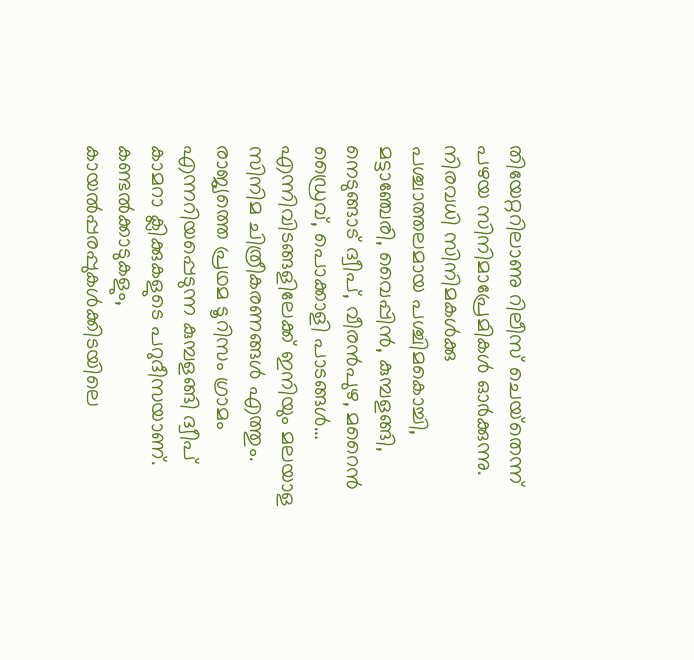തിയേറ്ററിലാണു റിലീസ് ചെയ്‌തെന്ന് പഴയ സിനിമാപ്രേമികള്‍ ഓര്‍ക്കുന്നു. നിരവധി സിനിമകള്‍ക്കു പശ്ചാത്തലമായ പശ്ചിമകൊച്ചി, മട്ടാഞ്ചേരി, വൈപ്പിന്‍, കുമ്പളങ്ങി, നെടുങ്ങാട് ദ്വീപ്, വീരന്‍പുഴ, മറൈന്‍ ഡ്രൈവ്, പൊക്കാളി പാടങ്ങള്‍… എന്നിവിടങ്ങളിലേക്ക് ഇനിയും മലയാള സിനിമ ചിത്രീകരണങ്ങള്‍ എത്തും. രാജ്യത്തെ പ്രഥമ ടൂറിസം ഗ്രാമം എന്നറിയപ്പെടുന്ന കുമ്പളങ്ങി ദ്വീപ് കാമറാ ക്ലിക്കുകളുടെ പറുദീസയാണ്. കണ്ടല്‍ക്കാടുകളും, കായല്‍പ്പരപ്പുകള്‍ക്കിടയിലെ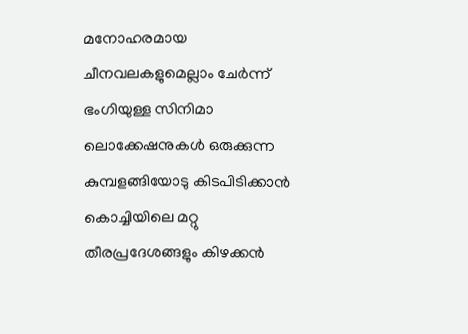മനോഹരമായ ചീനവലകളുമെല്ലാം ചേര്‍ന്ന് ഭംഗിയുള്ള സിനിമാ ലൊക്കേഷനുകള്‍ ഒരുക്കുന്ന കുമ്പളങ്ങിയോടു കിടപിടിക്കാന്‍ കൊച്ചിയിലെ മറ്റു തീരപ്രദേശങ്ങളും കിഴക്കന്‍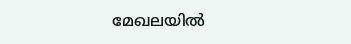മേഖലയില്‍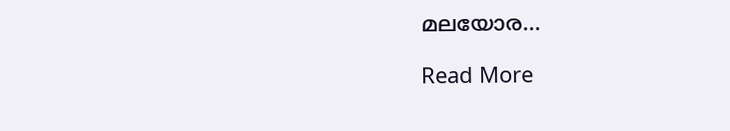മലയോര…

Read More